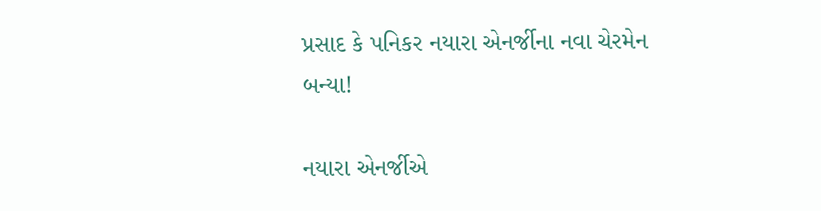પ્રસાદ કે પનિકર નયારા એનર્જીના નવા ચેરમેન બન્યા!

નયારા એનર્જીએ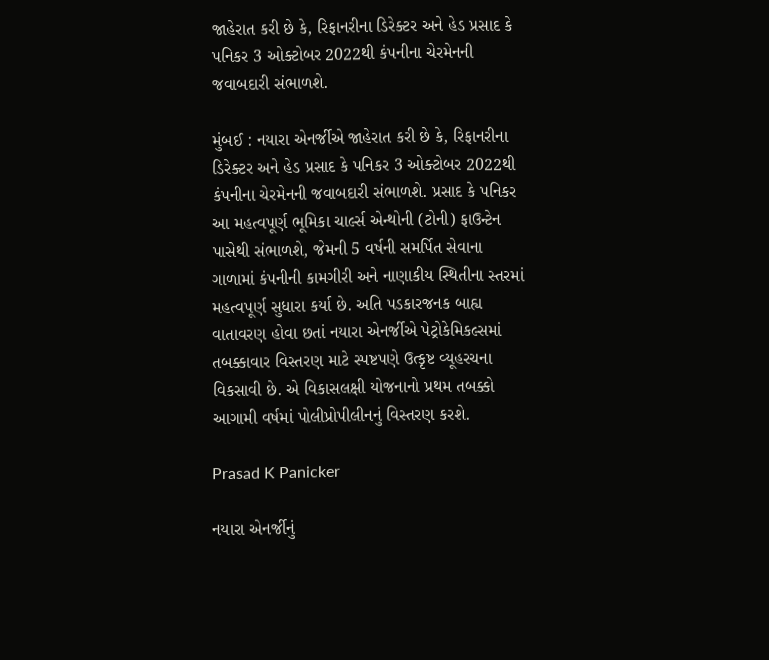જાહેરાત કરી છે કે, રિફાનરીના ડિરેક્ટર અને હેડ પ્રસાદ કે પનિકર 3 ઓક્ટોબર 2022થી કંપનીના ચેરમેનની જવાબદારી સંભાળશે.

મુંબઈ : નયારા એનર્જીએ જાહેરાત કરી છે કે, રિફાનરીના ડિરેક્ટર અને હેડ પ્રસાદ કે પનિકર 3 ઓક્ટોબર 2022થી કંપનીના ચેરમેનની જવાબદારી સંભાળશે. પ્રસાદ કે પનિકર આ મહત્વપૂર્ણ ભૂમિકા ચાર્લ્સ એન્થોની (ટોની) ફાઉન્ટેન પાસેથી સંભાળશે, જેમની 5 વર્ષની સમર્પિત સેવાના ગાળામાં કંપનીની કામગીરી અને નાણાકીય સ્થિતીના સ્તરમાં મહત્વપૂર્ણ સુધારા કર્યા છે. અતિ પડકારજનક બાહ્ય વાતાવરણ હોવા છતાં નયારા એનર્જીએ પેટ્રોકેમિકલ્સમાં તબક્કાવાર વિસ્તરણ માટે સ્પષ્ટપણે ઉત્કૃષ્ટ વ્યૂહરચના વિકસાવી છે. એ વિકાસલક્ષી યોજનાનો પ્રથમ તબક્કો આગામી વર્ષમાં પોલીપ્રોપીલીનનું વિસ્તરણ કરશે.

Prasad K Panicker

નયારા એનર્જીનું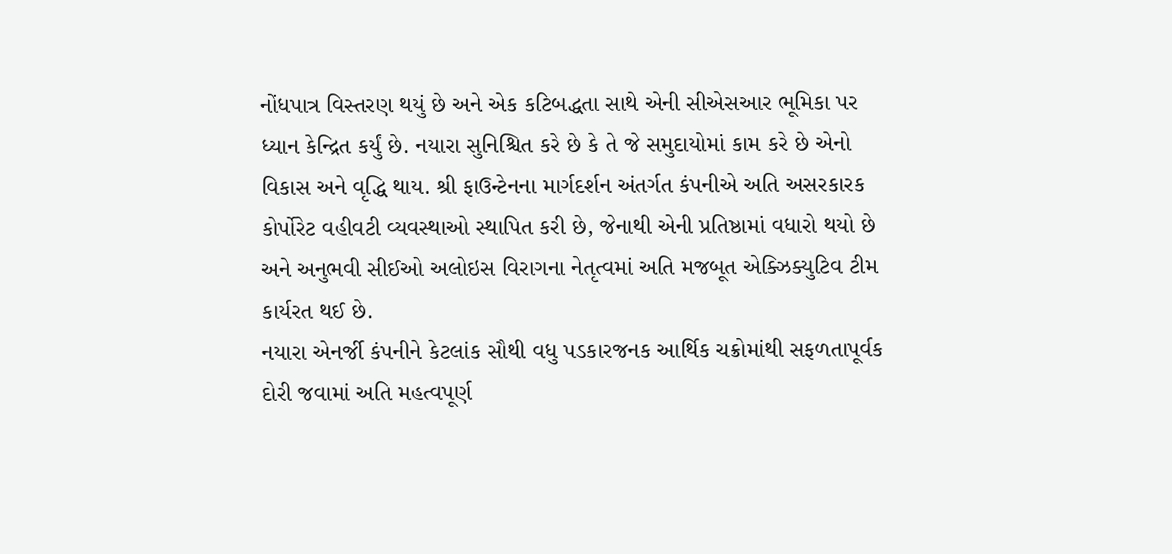નોંધપાત્ર વિસ્તરણ થયું છે અને એક કટિબદ્ધતા સાથે એની સીએસઆર ભૂમિકા પર ધ્યાન કેન્દ્રિત કર્યું છે. નયારા સુનિશ્ચિત કરે છે કે તે જે સમુદાયોમાં કામ કરે છે એનો વિકાસ અને વૃદ્ધિ થાય. શ્રી ફાઉન્ટેનના માર્ગદર્શન અંતર્ગત કંપનીએ અતિ અસરકારક કોર્પોરેટ વહીવટી વ્યવસ્થાઓ સ્થાપિત કરી છે, જેનાથી એની પ્રતિષ્ઠામાં વધારો થયો છે અને અનુભવી સીઈઓ અલોઇસ વિરાગના નેતૃત્વમાં અતિ મજબૂત એક્ઝિક્યુટિવ ટીમ કાર્યરત થઈ છે.
નયારા એનર્જી કંપનીને કેટલાંક સૌથી વધુ પડકારજનક આર્થિક ચક્રોમાંથી સફળતાપૂર્વક દોરી જવામાં અતિ મહત્વપૂર્ણ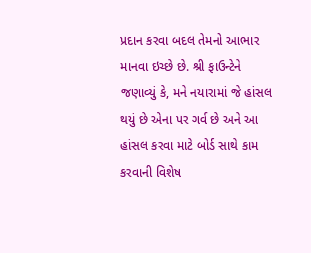પ્રદાન કરવા બદલ તેમનો આભાર માનવા ઇચ્છે છે. શ્રી ફાઉન્ટેને જણાવ્યું કે, મને નયારામાં જે હાંસલ થયું છે એના પર ગર્વ છે અને આ હાંસલ કરવા માટે બોર્ડ સાથે કામ કરવાની વિશેષ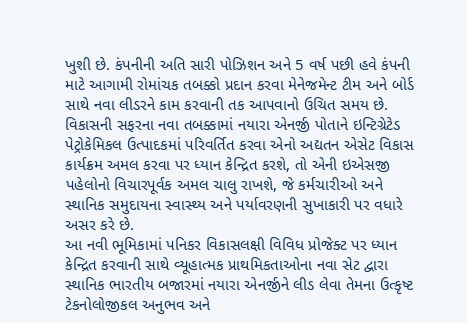ખુશી છે. કંપનીની અતિ સારી પોઝિશન અને 5 વર્ષ પછી હવે કંપની માટે આગામી રોમાંચક તબક્કો પ્રદાન કરવા મેનેજમેન્ટ ટીમ અને બોર્ડ સાથે નવા લીડરને કામ કરવાની તક આપવાનો ઉચિત સમય છે.
વિકાસની સફરના નવા તબક્કામાં નયારા એનર્જી પોતાને ઇન્ટિગ્રેટેડ પેટ્રોકેમિકલ ઉત્પાદકમાં પરિવર્તિત કરવા એનો અદ્યતન એસેટ વિકાસ કાર્યક્રમ અમલ કરવા પર ધ્યાન કેન્દ્રિત કરશે, તો એની ઇએસજી પહેલોનો વિચારપૂર્વક અમલ ચાલુ રાખશે, જે કર્મચારીઓ અને સ્થાનિક સમુદાયના સ્વાસ્થ્ય અને પર્યાવરણની સુખાકારી પર વધારે અસર કરે છે.
આ નવી ભૂમિકામાં પનિકર વિકાસલક્ષી વિવિધ પ્રોજેક્ટ પર ધ્યાન કેન્દ્રિત કરવાની સાથે વ્યૂહાત્મક પ્રાથમિકતાઓના નવા સેટ દ્વારા સ્થાનિક ભારતીય બજારમાં નયારા એનર્જીને લીડ લેવા તેમના ઉત્કૃષ્ટ ટેકનોલોજીકલ અનુભવ અને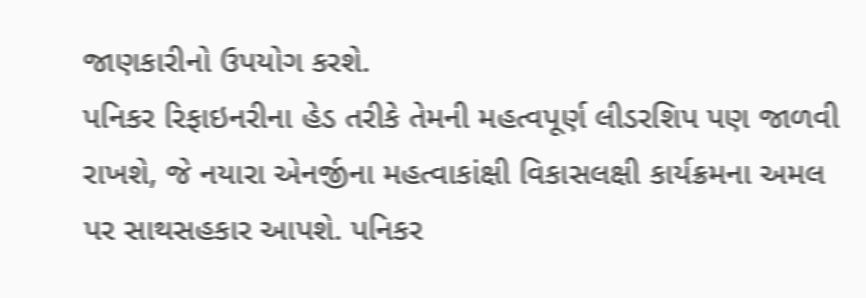જાણકારીનો ઉપયોગ કરશે.
પનિકર રિફાઇનરીના હેડ તરીકે તેમની મહત્વપૂર્ણ લીડરશિપ પણ જાળવી રાખશે, જે નયારા એનર્જીના મહત્વાકાંક્ષી વિકાસલક્ષી કાર્યક્રમના અમલ પર સાથસહકાર આપશે. પનિકર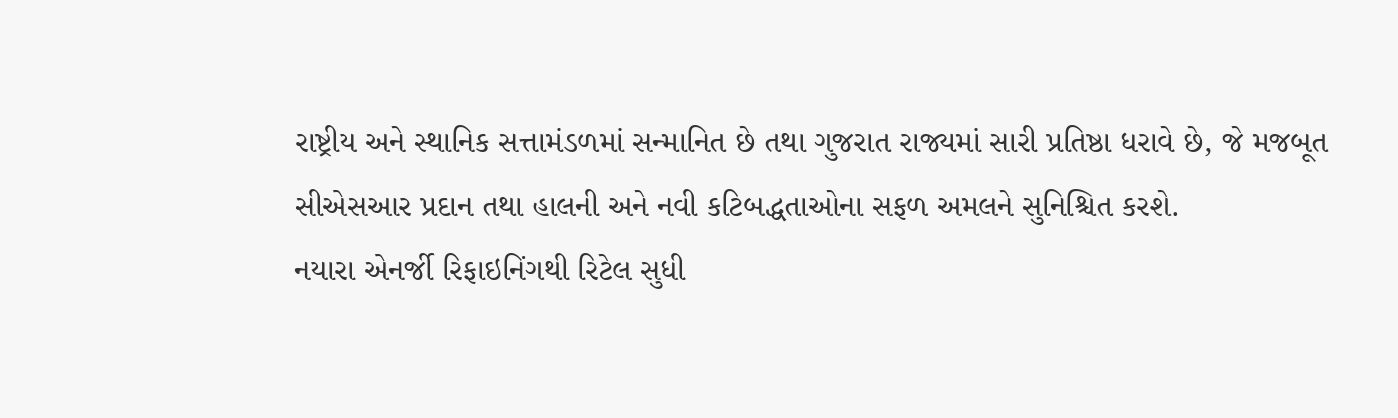રાષ્ટ્રીય અને સ્થાનિક સત્તામંડળમાં સન્માનિત છે તથા ગુજરાત રાજ્યમાં સારી પ્રતિષ્ઠા ધરાવે છે, જે મજબૂત સીએસઆર પ્રદાન તથા હાલની અને નવી કટિબદ્ધતાઓના સફળ અમલને સુનિશ્ચિત કરશે.
નયારા એનર્જી રિફાઇનિંગથી રિટેલ સુધી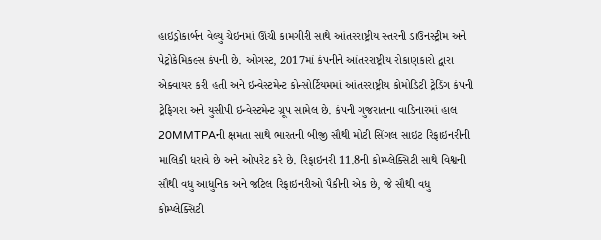હાઇડ્રોકાર્બન વેલ્યુ ચેઇનમાં ઊંચી કામગીરી સાથે આંતરરાષ્ટ્રીય સ્તરની ડાઉનસ્ટ્રીમ અને પેટ્રોકેમિકલ્સ કંપની છે. ઓગસ્ટ, 2017માં કંપનીને આંતરરાષ્ટ્રીય રોકાણકારો દ્વારા એક્વાયર કરી હતી અને ઇન્વેસ્ટમેન્ટ કોન્સોર્ટિયમમાં આંતરરાષ્ટ્રીય કોમોડિટી ટ્રેડિંગ કંપની ટ્રેફિગરા અને યુસીપી ઇન્વેસ્ટમેન્ટ ગ્રૂપ સામેલ છે. કંપની ગુજરાતના વાડિનારમાં હાલ 20MMTPAની ક્ષમતા સાથે ભારતની બીજી સૌથી મોટી સિંગલ સાઇટ રિફાઇનરીની માલિકી ધરાવે છે અને ઓપરેટ કરે છે. રિફાઇનરી 11.8ની કોમ્પ્લેક્સિટી સાથે વિશ્વની સૌથી વધુ આધુનિક અને જટિલ રિફાઇનરીઓ પૈકીની એક છે, જે સૌથી વધુ કોમ્પ્લેક્સિટી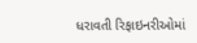ધરાવતી રિફાઇનરીઓમાં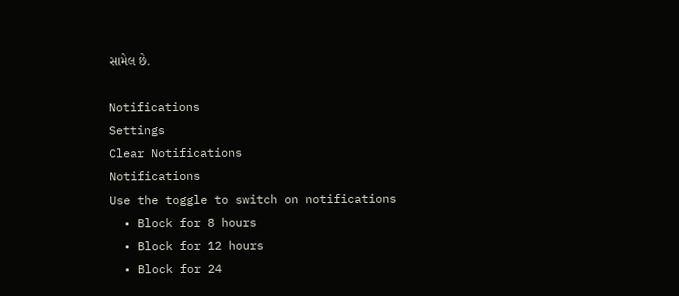સામેલ છે.

Notifications
Settings
Clear Notifications
Notifications
Use the toggle to switch on notifications
  • Block for 8 hours
  • Block for 12 hours
  • Block for 24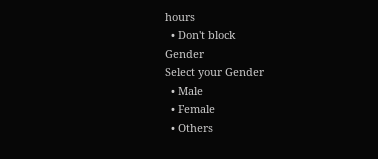hours
  • Don't block
Gender
Select your Gender
  • Male
  • Female
  • Others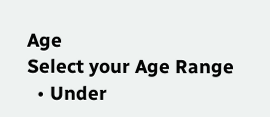Age
Select your Age Range
  • Under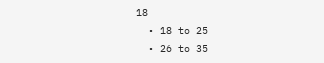18
  • 18 to 25
  • 26 to 35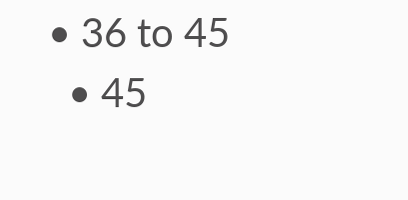• 36 to 45
  • 45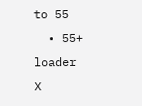to 55
  • 55+
loader
X